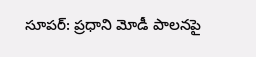సూపర్: ప్రధాని మోడీ పాలనపై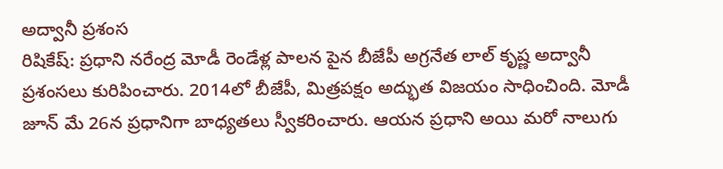అద్వానీ ప్రశంస
రిషికేష్: ప్రధాని నరేంద్ర మోడీ రెండేళ్ల పాలన పైన బీజేపీ అగ్రనేత లాల్ కృష్ణ అద్వానీ ప్రశంసలు కురిపించారు. 2014లో బీజేపీ, మిత్రపక్షం అద్భుత విజయం సాధించింది. మోడీ జూన్ మే 26న ప్రధానిగా బాధ్యతలు స్వీకరించారు. ఆయన ప్రధాని అయి మరో నాలుగు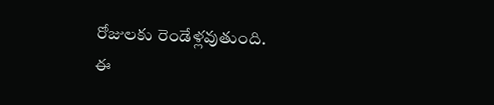రోజులకు రెండేళ్లవుతుంది.
ఈ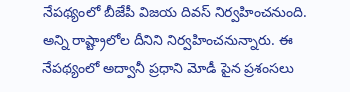నేపథ్యంలో బీజేపీ విజయ దివస్ నిర్వహించనుంది. అన్ని రాష్ట్రాలోల దీనిని నిర్వహించనున్నారు. ఈ నేపథ్యంలో అద్వానీ ప్రధాని మోడీ పైన ప్రశంసలు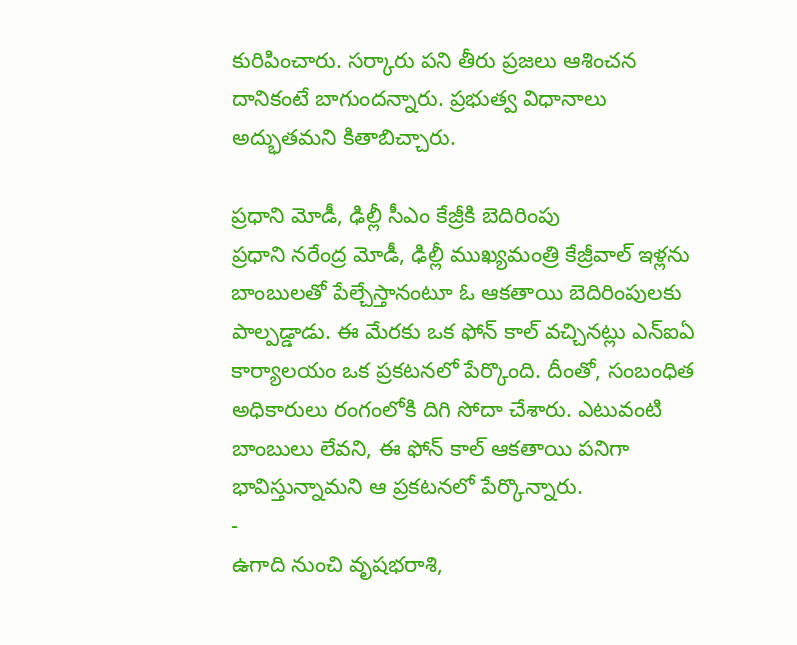కురిపించారు. సర్కారు పని తీరు ప్రజలు ఆశించన దానికంటే బాగుందన్నారు. ప్రభుత్వ విధానాలు అద్భుతమని కితాబిచ్చారు.

ప్రధాని మోడీ, ఢిల్లీ సీఎం కేజ్రీకి బెదిరింపు
ప్రధాని నరేంద్ర మోడీ, ఢిల్లీ ముఖ్యమంత్రి కేజ్రీవాల్ ఇళ్లను బాంబులతో పేల్చేస్తానంటూ ఓ ఆకతాయి బెదిరింపులకు పాల్పడ్డాడు. ఈ మేరకు ఒక ఫోన్ కాల్ వచ్చినట్లు ఎన్ఐఏ కార్యాలయం ఒక ప్రకటనలో పేర్కొంది. దీంతో, సంబంధిత అధికారులు రంగంలోకి దిగి సోదా చేశారు. ఎటువంటి బాంబులు లేవని, ఈ ఫోన్ కాల్ ఆకతాయి పనిగా భావిస్తున్నామని ఆ ప్రకటనలో పేర్కొన్నారు.
-
ఉగాది నుంచి వృషభరాశి,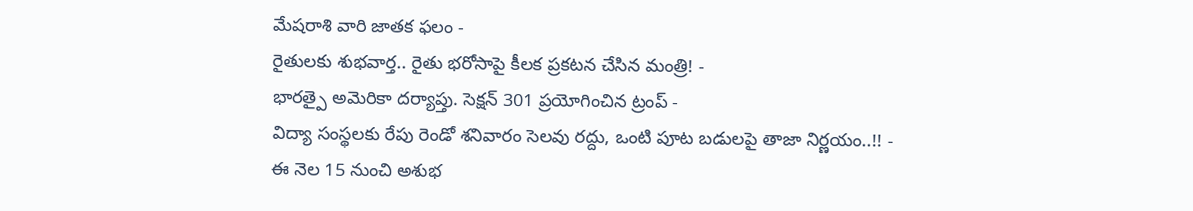మేషరాశి వారి జాతక ఫలం -
రైతులకు శుభవార్త.. రైతు భరోసాపై కీలక ప్రకటన చేసిన మంత్రి! -
భారత్పై అమెరికా దర్యాప్తు. సెక్షన్ 301 ప్రయోగించిన ట్రంప్ -
విద్యా సంస్థలకు రేపు రెండో శనివారం సెలవు రద్దు, ఒంటి పూట బడులపై తాజా నిర్ణయం..!! -
ఈ నెల 15 నుంచి అశుభ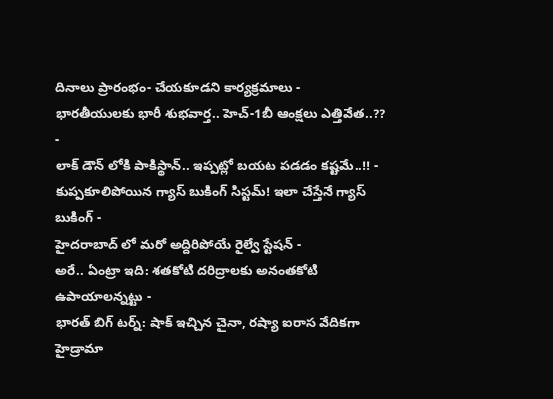దినాలు ప్రారంభం- చేయకూడని కార్యక్రమాలు -
భారతీయులకు భారీ శుభవార్త.. హెచ్-1బీ ఆంక్షలు ఎత్తివేత..?? -
లాక్ డౌన్ లోకి పాకిస్థాన్.. ఇప్పట్లో బయట పడడం కష్టమే..!! -
కుప్పకూలిపోయిన గ్యాస్ బుకింగ్ సిస్టమ్! ఇలా చేస్తేనే గ్యాస్ బుకింగ్ -
హైదరాబాద్ లో మరో అద్దిరిపోయే రైల్వే స్టేషన్ -
అరే.. ఏంట్రా ఇది: శతకోటి దరిద్రాలకు అనంతకోటి ఉపాయాలన్నట్టు -
భారత్ బిగ్ టర్న్: షాక్ ఇచ్చిన చైనా, రష్యా ఐరాస వేదికగా హైడ్రామా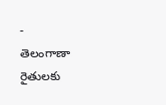-
తెలంగాణా రైతులకు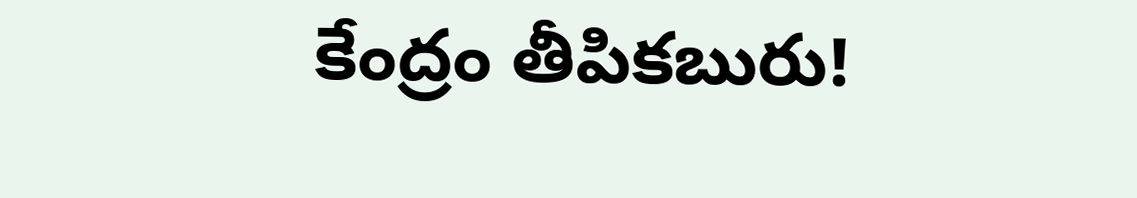కేంద్రం తీపికబురు!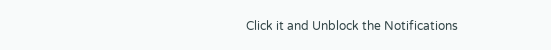Click it and Unblock the Notifications